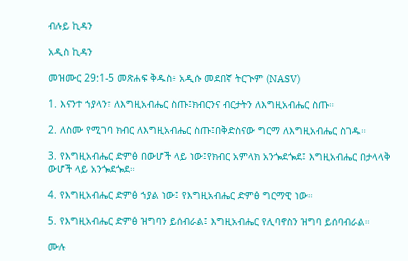ብሉይ ኪዳን

አዲስ ኪዳን

መዝሙር 29:1-5 መጽሐፍ ቅዱስ፥ አዲሱ መደበኛ ትርጒም (NASV)

1. እናንተ ኀያላን፣ ለእግዚአብሔር ስጡ፤ክብርንና ብርታትን ለእግዚአብሔር ስጡ።

2. ለስሙ የሚገባ ክብር ለእግዚአብሔር ስጡ፤በቅድስናው ግርማ ለእግዚአብሔር ስገዱ።

3. የእግዚአብሔር ድምፅ በውሆች ላይ ነው፤የክብር አምላክ አንጐደጐደ፤ እግዚአብሔር በታላላቅ ውሆች ላይ አንጐደጐደ።

4. የእግዚአብሔር ድምፅ ኀያል ነው፤ የእግዚአብሔር ድምፅ ግርማዊ ነው።

5. የእግዚአብሔር ድምፅ ዝግባን ይሰብራል፤ እግዚአብሔር የሊባኖስን ዝግባ ይሰባብራል።

ሙሉ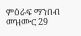ምዕራፍ ማንበብ መዝሙር 29